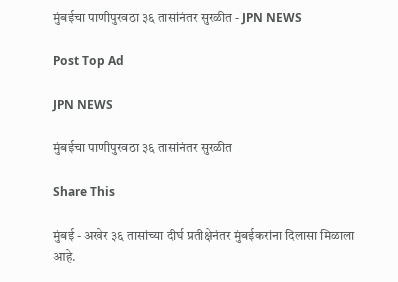मुंबईचा पाणीपुरवठा ३६ तासांनंतर सुरळीत - JPN NEWS

Post Top Ad

JPN NEWS

मुंबईचा पाणीपुरवठा ३६ तासांनंतर सुरळीत

Share This

मुंबई - अखेर ३६ तासांच्या दीर्घ प्रतीक्षेनंतर मुंबईकरांना दिलासा मिळाला आहे.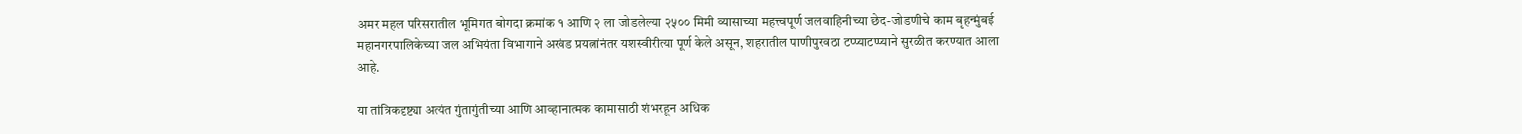अमर महल परिसरातील भूमिगत बोगदा क्रमांक १ आणि २ ला जोडलेल्या २५०० मिमी व्यासाच्या महत्त्वपूर्ण जलवाहिनीच्या छेद-जोडणीचे काम बृहन्मुंबई महानगरपालिकेच्या जल अभियंता विभागाने अखंड प्रयत्नांनंतर यशस्वीरीत्या पूर्ण केले असून, शहरातील पाणीपुरवठा टप्प्याटप्प्याने सुरळीत करण्यात आला आहे.

या तांत्रिकदृष्ट्या अत्यंत गुंतागुंतीच्या आणि आव्हानात्मक कामासाठी शंभरहून अधिक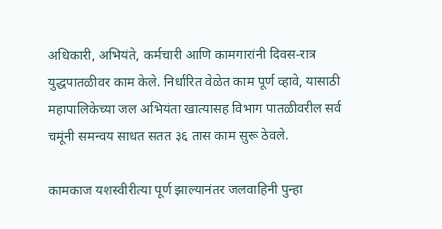अधिकारी, अभियंते, कर्मचारी आणि कामगारांनी दिवस-रात्र युद्धपातळीवर काम केले. निर्धारित वेळेत काम पूर्ण व्हावे, यासाठी महापालिकेच्या जल अभियंता खात्यासह विभाग पातळीवरील सर्व चमूंनी समन्वय साधत सतत ३६ तास काम सुरू ठेवले.

कामकाज यशस्वीरीत्या पूर्ण झाल्यानंतर जलवाहिनी पुन्हा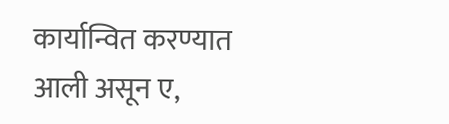कार्यान्वित करण्यात आली असून ए,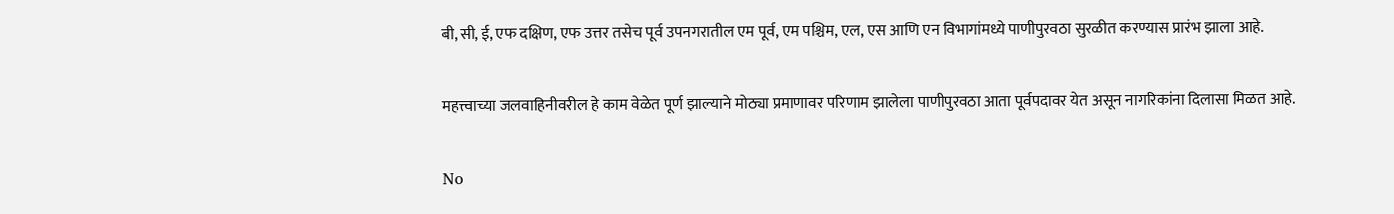बी, सी, ई, एफ दक्षिण, एफ उत्तर तसेच पूर्व उपनगरातील एम पूर्व, एम पश्चिम, एल, एस आणि एन विभागांमध्ये पाणीपुरवठा सुरळीत करण्यास प्रारंभ झाला आहे.

महत्त्वाच्या जलवाहिनीवरील हे काम वेळेत पूर्ण झाल्याने मोठ्या प्रमाणावर परिणाम झालेला पाणीपुरवठा आता पूर्वपदावर येत असून नागरिकांना दिलासा मिळत आहे.

No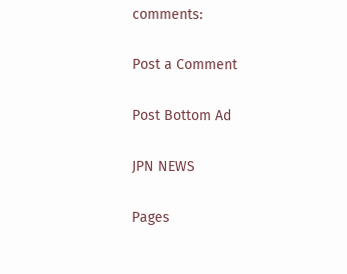comments:

Post a Comment

Post Bottom Ad

JPN NEWS

Pages